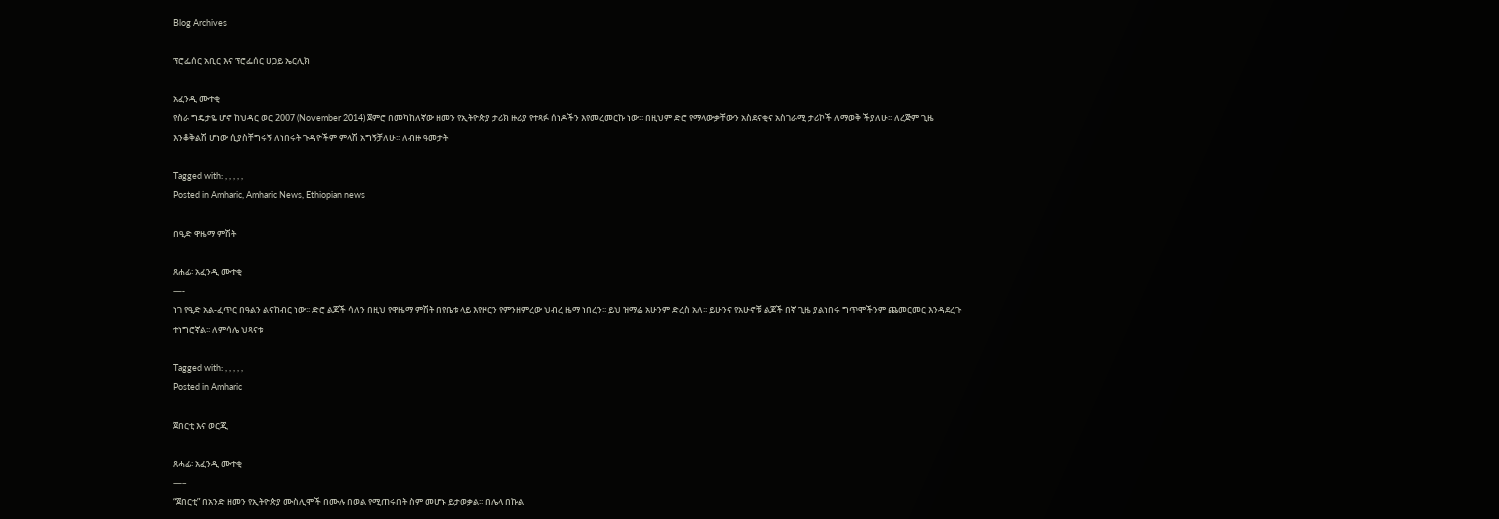Blog Archives

ፕሮፌሰር አቢር እና ፕሮፌሰር ሀጋይ ኤርሊክ

አፈንዲ ሙተቂ
የስራ ግዴታዬ ሆኖ ከህዳር ወር 2007 (November 2014) ጀምሮ በመካከለኛው ዘመን የኢትዮጵያ ታሪክ ዙሪያ የተጻፉ ሰነዶችን እየመረመርኩ ነው፡፡ በዚህም ድሮ የማላውቃቸውን አስደናቂና አስገራሚ ታሪኮች ለማወቅ ችያለሁ፡፡ ለረጅም ጊዜ እንቆቅልሽ ሆነው ሲያስቸግሩኝ ለነበሩት ጉዳዮችም ምላሽ አግኝቻለሁ፡፡ ለብዙ ዓመታት

Tagged with: , , , , ,
Posted in Amharic, Amharic News, Ethiopian news

በዒድ ዋዜማ ምሽት

ጸሐፊ፡ አፈንዲ ሙተቂ
—-
ነገ የዒድ አል-ፈጥር በዓልን ልናከብር ነው፡፡ ድሮ ልጆች ሳለን በዚህ የዋዜማ ምሽት በየቤቱ ላይ እየዞርን የምንዘምረው ህብረ ዜማ ነበረን፡፡ ይህ ዝማሬ አሁንም ድረስ አለ፡፡ ይሁንና የአሁኖቹ ልጆች በኛ ጊዜ ያልነበሩ ግጥሞችንም ጨመርመር እንዳደረጉ ተነግሮኛል፡፡ ለምሳሌ ህጻናቱ

Tagged with: , , , , ,
Posted in Amharic

ጀበርቲ እና ወርጂ

ጸሓፊ፡ አፈንዲ ሙተቂ
—–
“ጀበርቲ” በአንድ ዘመን የኢትዮጵያ ሙስሊሞች በሙሉ በወል የሚጠሩበት ስም መሆኑ ይታወቃል፡፡ በሌላ በኩል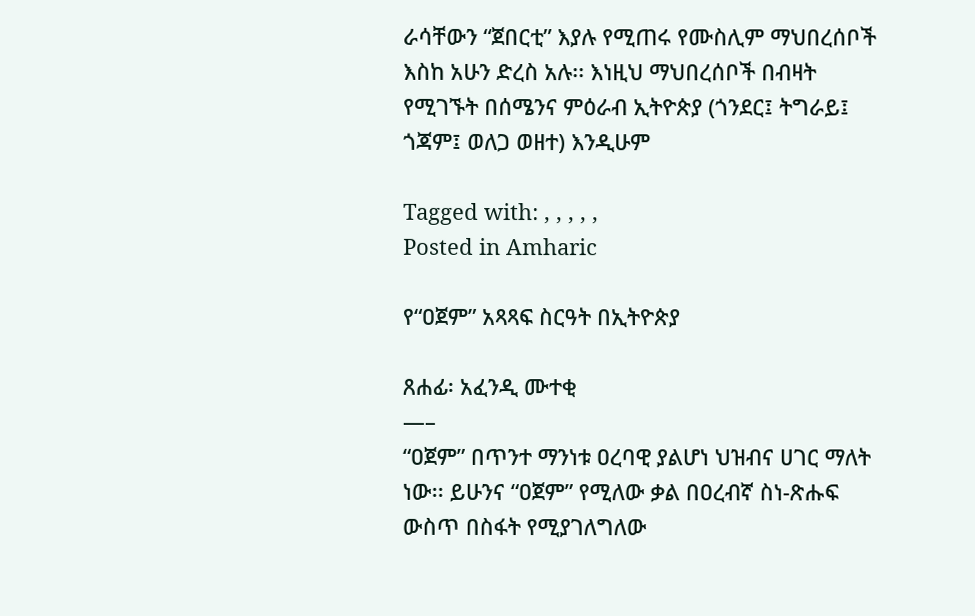ራሳቸውን “ጀበርቲ” እያሉ የሚጠሩ የሙስሊም ማህበረሰቦች እስከ አሁን ድረስ አሉ፡፡ እነዚህ ማህበረሰቦች በብዛት የሚገኙት በሰሜንና ምዕራብ ኢትዮጵያ (ጎንደር፤ ትግራይ፤ ጎጃም፤ ወለጋ ወዘተ) እንዲሁም

Tagged with: , , , , ,
Posted in Amharic

የ“ዐጀም” አጻጻፍ ስርዓት በኢትዮጵያ

ጸሐፊ፡ አፈንዲ ሙተቂ
—–
“ዐጀም” በጥንተ ማንነቱ ዐረባዊ ያልሆነ ህዝብና ሀገር ማለት ነው፡፡ ይሁንና “ዐጀም” የሚለው ቃል በዐረብኛ ስነ-ጽሑፍ ውስጥ በስፋት የሚያገለግለው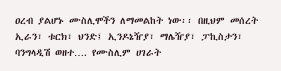ዐረብ ያልሆኑ ሙስሊሞችን ለማመልከት ነው፡፡ በዚህም መሰረት ኢራን፣ ቱርክ፣ ህንድ፤ ኢንዶኔዥያ፣ ማሌዥያ፣ ፓኪስታን፣ ባንግላዲሽ ወዘተ…. የሙስሊም ሀገራት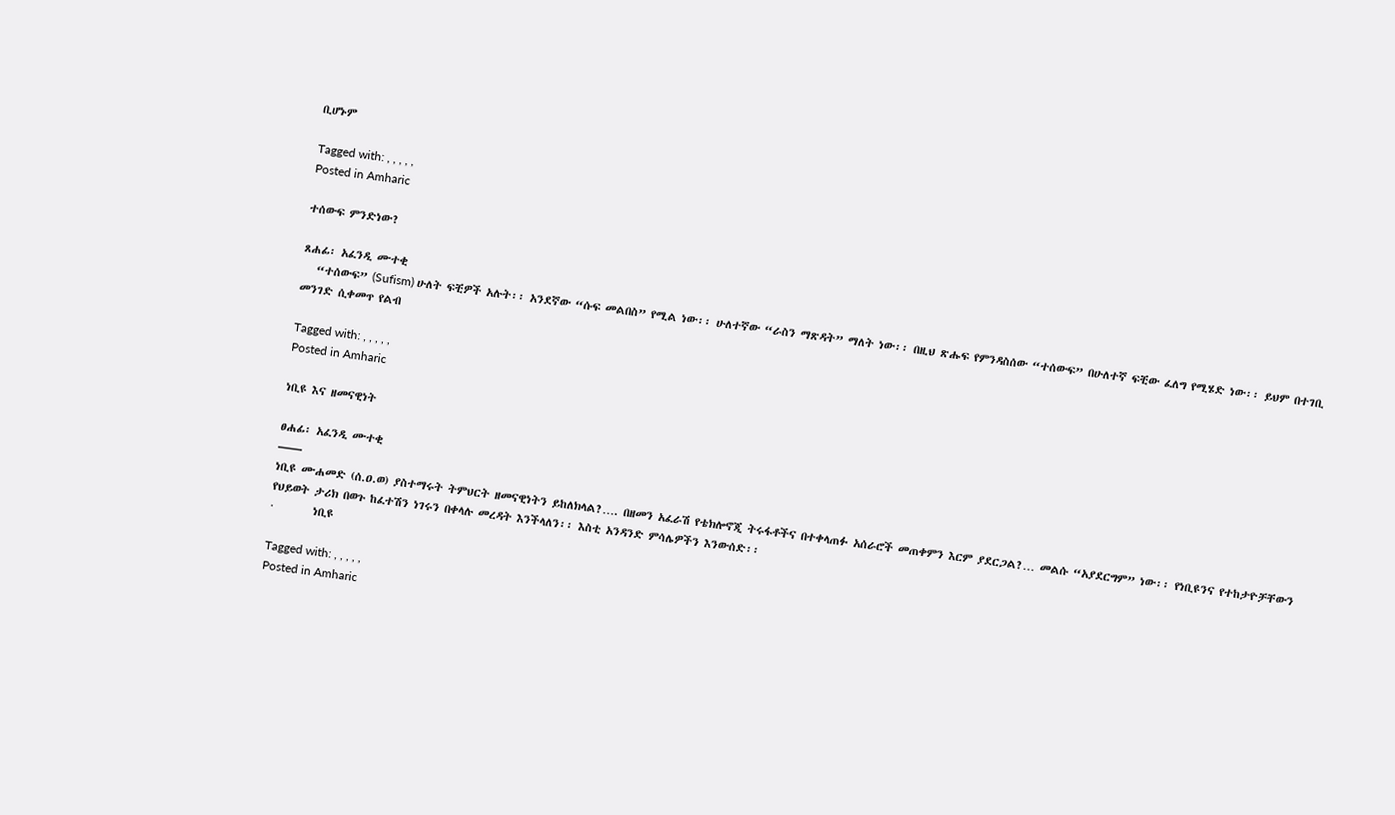ቢሆኑም

Tagged with: , , , , ,
Posted in Amharic

ተሰውፍ ምንድነው?

ጸሐፊ፡ አፈንዲ ሙተቂ
   “ተሰውፍ” (Sufism) ሁለት ፍቺዎች አሉት፡፡ አንደኛው “ሱፍ መልበስ” የሚል ነው፡፡ ሁለተኛው “ራስን ማጽዳት” ማለት ነው፡፡ በዚህ ጽሑፍ የምንዳስሰው “ተሰውፍ” በሁለተኛ ፍቺው ፈለግ የሚሄድ ነው፡፡ ይህም በተገቢ መንገድ ሲቀመጥ የልብ

Tagged with: , , , , ,
Posted in Amharic

ነቢዩ እና ዘመናዊነት

ፀሐፊ፡ አፈንዲ ሙተቂ
——
ነቢዩ ሙሐመድ (ሰ.ዐ.ወ) ያስተማሩት ትምህርት ዘመናዊነትን ይከለክላል?…. በዘመን አፈራሽ የቴክሎኖጂ ትሩፋቶችና በተቀላጠፉ አሰራሮች መጠቀምን እርም ያደርጋል?… መልሱ “አያደርግም” ነው፡፡ የነቢዩንና የተከታዮቻቸውን የህይወት ታሪክ በወጉ ከፈተሽን ነገሩን በቀላሉ መረዳት እንችላለን፡፡ እስቲ አንዳንድ ምሳሌዎችን እንውሰድ፡፡
·        ነቢዩ

Tagged with: , , , , ,
Posted in Amharic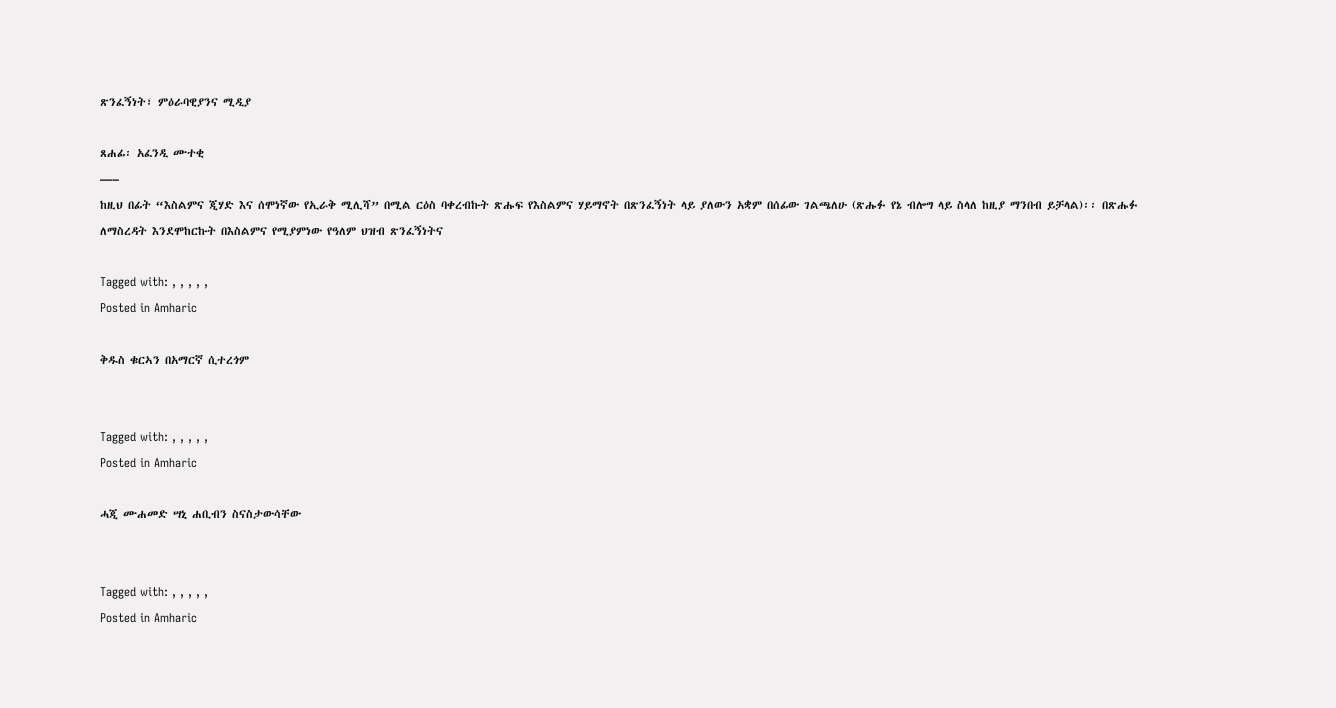ጽንፈኝነት፣ ምዕራባዊያንና ሚዲያ

ጸሐፊ፡ አፈንዲ ሙተቂ
—–
ከዚህ በፊት “እስልምና ጂሃድ እና ሰሞነኛው የኢራቅ ሚሊሻ” በሚል ርዕስ ባቀረብኩት ጽሑፍ የእስልምና ሃይማኖት በጽንፈኝነት ላይ ያለውን አቋም በሰፊው ገልጫለሁ (ጽሑፉ የኔ ብሎግ ላይ ስላለ ከዚያ ማንበብ ይቻላል)፡፡ በጽሑፉ ለማስረዳት እንደሞከርኩት በእስልምና የሚያምነው የዓለም ህዝብ ጽንፈኝነትና

Tagged with: , , , , ,
Posted in Amharic

ቅዱስ ቁርኣን በአማርኛ ሲተረጎም


Tagged with: , , , , ,
Posted in Amharic

ሓጂ ሙሐመድ ሣኒ ሐቢብን ስናስታውሳቸው


Tagged with: , , , , ,
Posted in Amharic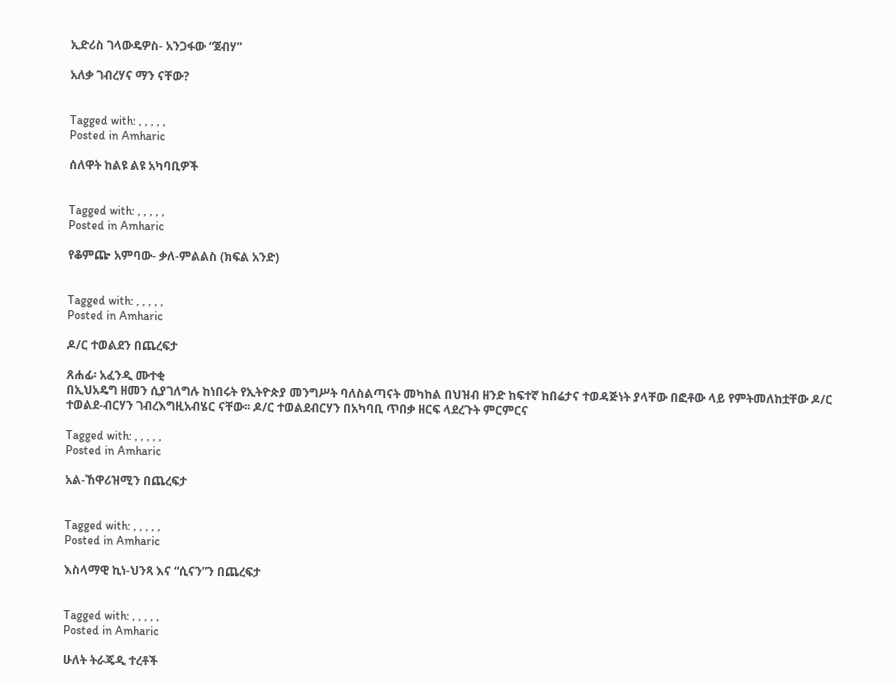ኢድሪስ ገላውዴዎስ- አንጋፋው “ጀብሃ”

አለቃ ገብረሃና ማን ናቸው?


Tagged with: , , , , ,
Posted in Amharic

ሰለዋት ከልዩ ልዩ አካባቢዎች


Tagged with: , , , , ,
Posted in Amharic

የቆምጬ አምባው- ቃለ-ምልልስ (ክፍል አንድ)


Tagged with: , , , , ,
Posted in Amharic

ዶ/ር ተወልደን በጨረፍታ

ጸሐፊ፡ አፈንዲ ሙተቂ
በኢህአዴግ ዘመን ሲያገለግሉ ከነበሩት የኢትዮጵያ መንግሥት ባለስልጣናት መካከል በህዝብ ዘንድ ከፍተኛ ከበሬታና ተወዳጅነት ያላቸው በፎቶው ላይ የምትመለከቷቸው ዶ/ር ተወልደ-ብርሃን ገብረእግዚአብሄር ናቸው፡፡ ዶ/ር ተወልደብርሃን በአካባቢ ጥበቃ ዘርፍ ላደረጉት ምርምርና

Tagged with: , , , , ,
Posted in Amharic

አል-ኸዋሪዝሚን በጨረፍታ


Tagged with: , , , , ,
Posted in Amharic

እስላማዊ ኪነ-ህንጻ እና “ሲናን”ን በጨረፍታ


Tagged with: , , , , ,
Posted in Amharic

ሁለት ትራጄዲ ተረቶች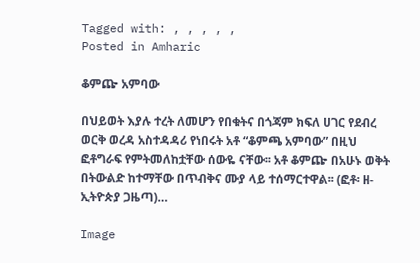Tagged with: , , , , ,
Posted in Amharic

ቆምጬ አምባው

በህይወት እያሉ ተረት ለመሆን የበቁትና በጎጃም ክፍለ ሀገር የደብረ ወርቅ ወረዳ አስተዳዳሪ የነበሩት አቶ “ቆምጫ አምባው” በዚህ ፎቶግራፍ የምትመለከቷቸው ሰውዬ ናቸው፡፡ አቶ ቆምጬ በአሁኑ ወቅት በትውልድ ከተማቸው በጥብቅና ሙያ ላይ ተሰማርተዋል፡፡ (ፎቶ፡ ዘ-ኢትዮጵያ ጋዜጣ)…

Image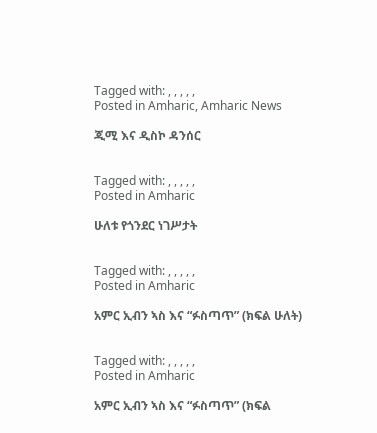Tagged with: , , , , ,
Posted in Amharic, Amharic News

ጂሚ እና ዲስኮ ዳንሰር


Tagged with: , , , , ,
Posted in Amharic

ሁለቱ የጎንደር ነገሥታት


Tagged with: , , , , ,
Posted in Amharic

አምር ኢብን ኣስ እና “ፉስጣጥ” (ክፍል ሁለት)


Tagged with: , , , , ,
Posted in Amharic

አምር ኢብን ኣስ እና “ፉስጣጥ” (ክፍል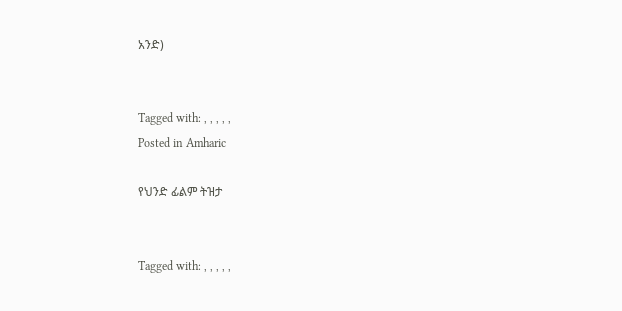አንድ)


Tagged with: , , , , ,
Posted in Amharic

የህንድ ፊልም ትዝታ


Tagged with: , , , , ,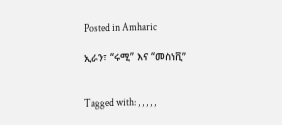Posted in Amharic

ኢራን፣ “ሩሚ” እና “መስነቪ”


Tagged with: , , , , ,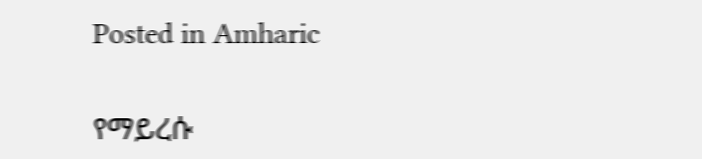Posted in Amharic

የማይረሱ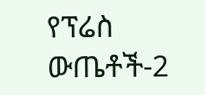የፕሬስ ውጤቶች-2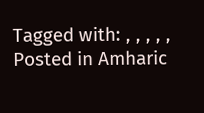Tagged with: , , , , ,
Posted in Amharic